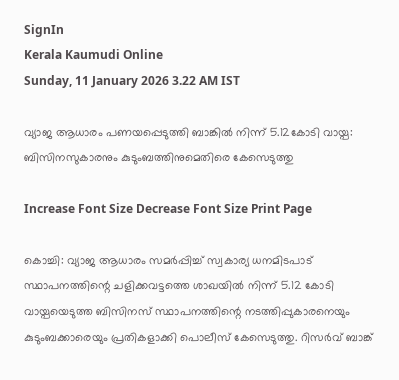SignIn
Kerala Kaumudi Online
Sunday, 11 January 2026 3.22 AM IST

വ്യാജ ആധാരം പണയപ്പെടുത്തി ബാങ്കിൽ നിന്ന് 5.12കോടി വായ്പ: ബിസിനസുകാരനും കുടുംബത്തിനുമെതിരെ കേസെടുത്തു

Increase Font Size Decrease Font Size Print Page

കൊച്ചി: വ്യാജ ആധാരം സമർപ്പിച്ച് സ്വകാര്യ ധനമിടപാട് സ്ഥാപനത്തിന്റെ ചളിക്കവട്ടത്തെ ശാഖയിൽ നിന്ന് 5.12 കോടി വായ്പയെടുത്ത ബിസിനസ് സ്ഥാപനത്തിന്റെ നടത്തിപ്പുകാരനെയും കുടുംബക്കാരെയും പ്രതികളാക്കി പൊലീസ് കേസെടുത്തു. റിസർവ് ബാങ്ക്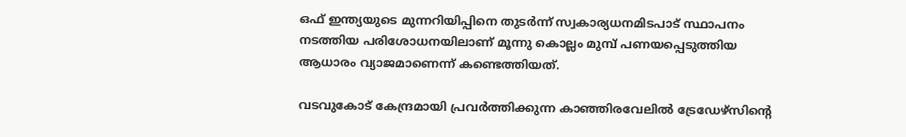ഒഫ് ഇന്ത്യയുടെ മുന്നറിയിപ്പിനെ തുട‌ർന്ന് സ്വകാര്യധനമിടപാട് സ്ഥാപനം നടത്തിയ പരിശോധനയിലാണ് മൂന്നു കൊല്ലം മുമ്പ് പണയപ്പെടുത്തിയ ആധാരം വ്യാജമാണെന്ന് കണ്ടെത്തിയത്.

വടവുകോട് കേന്ദ്രമായി പ്രവ‌ർത്തിക്കുന്ന കാഞ്ഞിരവേലിൽ ട്രേഡേഴ്സിന്റെ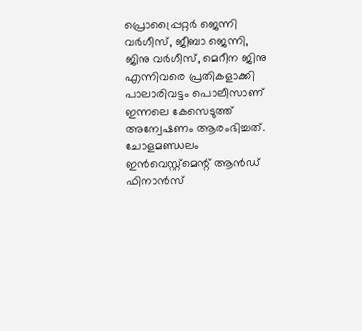പ്രൊപ്പ്രൈറ്റർ ജെന്നി വർഗീസ്, ജീബാ ജെന്നി, ജിനു വർഗീസ്, മെറീന ജിനു എന്നിവരെ പ്രതികളാക്കി പാലാരിവട്ടം പൊലീസാണ് ഇന്നലെ കേസെടുത്ത് അന്വേഷണം ആരംഭിച്ചത്. ചോളമണ്ഡലം ഇൻവെസ്റ്റ്മെന്റ് ആൻഡ് ഫിനാൻസ്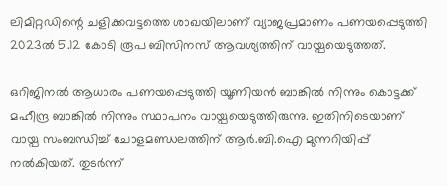ലിമിറ്റഡിന്റെ ചളിക്കവട്ടത്തെ ശാഖയിലാണ് വ്യാജപ്രമാണം പണയപ്പെടുത്തി 2023ൽ 5.12 കോടി രൂപ ബിസിനസ് ആവശ്യത്തിന് വായ്പയെടുത്തത്.

ഒറിജിനൽ ആധാരം പണയപ്പെടുത്തി യൂണിയൻ ബാങ്കിൽ നിന്നും കൊട്ടക്ക് മഹീന്ദ്ര ബാങ്കിൽ നിന്നും സ്ഥാപനം വായ്പയെടുത്തിരുന്നു. ഇതിനിടെയാണ് വായ്പ സംബന്ധിച്ച് ചോളമണ്ഡലത്തിന് ആർ.ബി.ഐ മുന്നറിയിപ്പ് നൽകിയത്. തുടർന്ന്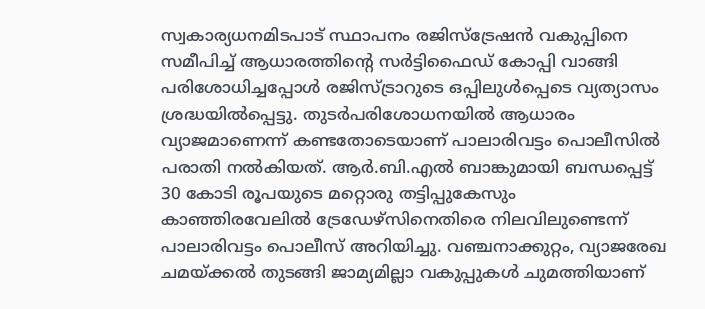സ്വകാര്യധനമിടപാട് സ്ഥാപനം രജിസ്ട്രേഷൻ വകുപ്പിനെ സമീപിച്ച് ആധാരത്തിന്റെ സർട്ടിഫൈഡ് കോപ്പി വാങ്ങി പരിശോധിച്ചപ്പോൾ രജിസ്ട്രാറുടെ ഒപ്പിലുൾപ്പെടെ വ്യത്യാസം ശ്രദ്ധയിൽപ്പെട്ടു. തുടർപരിശോധനയിൽ ആധാരം വ്യാജമാണെന്ന് കണ്ടതോടെയാണ് പാലാരിവട്ടം പൊലീസിൽ പരാതി നൽകിയത്. ആർ.ബി.എൽ ബാങ്കുമായി ബന്ധപ്പെട്ട് 30 കോടി രൂപയുടെ മറ്റൊരു തട്ടിപ്പുകേസും കാഞ്ഞിരവേലിൽ ട്രേഡേഴ്സിനെതിരെ നിലവിലുണ്ടെന്ന് പാലാരിവട്ടം പൊലീസ് അറിയിച്ചു. വഞ്ചനാക്കുറ്റം, വ്യാജരേഖ ചമയ്ക്കൽ തുടങ്ങി ജാമ്യമില്ലാ വകുപ്പുകൾ ചുമത്തിയാണ്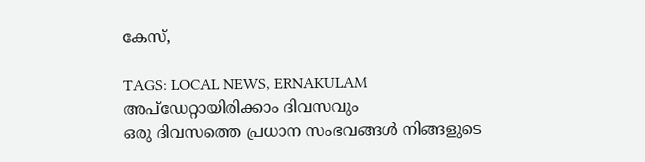കേസ്,

TAGS: LOCAL NEWS, ERNAKULAM
അപ്ഡേറ്റായിരിക്കാം ദിവസവും
ഒരു ദിവസത്തെ പ്രധാന സംഭവങ്ങൾ നിങ്ങളുടെ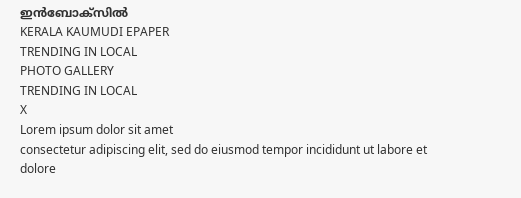ഇൻബോക്സിൽ
KERALA KAUMUDI EPAPER
TRENDING IN LOCAL
PHOTO GALLERY
TRENDING IN LOCAL
X
Lorem ipsum dolor sit amet
consectetur adipiscing elit, sed do eiusmod tempor incididunt ut labore et dolore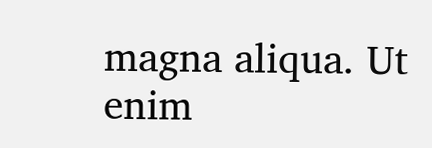magna aliqua. Ut enim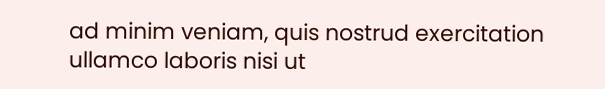ad minim veniam, quis nostrud exercitation ullamco laboris nisi ut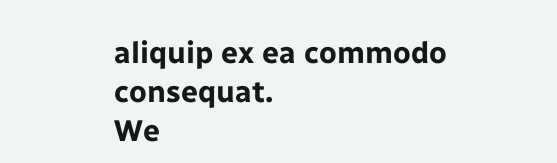aliquip ex ea commodo consequat.
We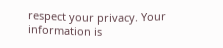respect your privacy. Your information is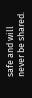safe and will never be shared.